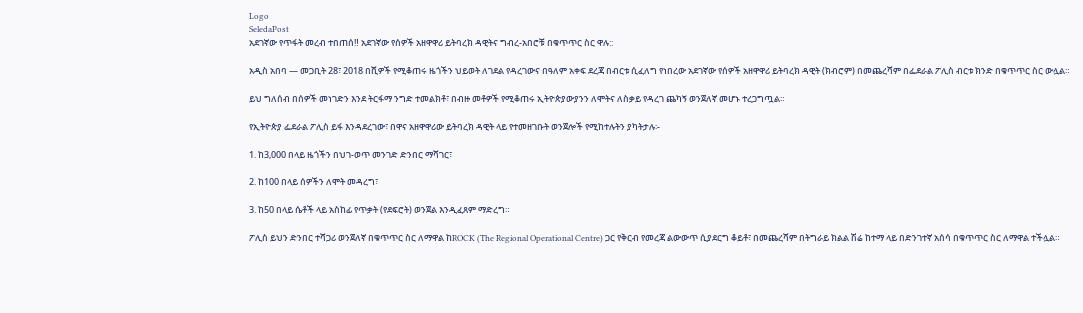Logo
SeledaPost
አደገኛው የጥፋት መረብ ተበጠሰ‼ አደገኛው የሰዎች አዘዋዋሪ ይትባረክ ዳዊትና ግብረ-አበሮቹ በቁጥጥር ስር ዋሉ::

አዲስ አበባ — መጋቢት 28፣ 2018 በሺዎች የሚቆጠሩ ዜጎችን ህይወት ለገደል የዳረገውና በዓለም አቀፍ ደረጃ በብርቱ ሲፈለግ የነበረው አደገኛው የሰዎች አዘዋዋሪ ይትባረክ ዳዊት (ክብሮም) በመጨረሻም በፌደራል ፖሊስ ብርቱ ክንድ በቁጥጥር ስር ውሏል።

ይህ ግለሰብ በሰዎች መነገድን እንደ ትርፋማ ንግድ ተመልክቶ፣ በብዙ መቶዎች የሚቆጠሩ ኢትዮጵያውያንን ለሞትና ለስቃይ የዳረገ ጨካኝ ወንጀለኛ መሆኑ ተረጋግጧል።

የኢትዮጵያ ፌደራል ፖሊስ ይፋ እንዳደረገው፣ በዋና አዘዋዋሪው ይትባረክ ዳዊት ላይ የተመዘገቡት ወንጀሎች የሚከተሉትን ያካትታሉ፡-

1. ከ3,000 በላይ ዜጎችን በህገ-ወጥ መንገድ ድንበር ማሻገር፣

2. ከ100 በላይ ሰዎችን ለሞት መዳረግ፣

3. ከ50 በላይ ሴቶች ላይ አስከፊ የጥቃት (የደፍሮት) ወንጀል እንዲፈጸም ማድረግ።

ፖሊስ ይህን ድንበር ተሻጋሪ ወንጀለኛ በቁጥጥር ስር ለማዋል ከROCK (The Regional Operational Centre) ጋር የቅርብ የመረጃ ልውውጥ ሲያደርግ ቆይቶ፣ በመጨረሻም በትግራይ ክልል ሽሬ ከተማ ላይ በድንገተኛ አሰሳ በቁጥጥር ስር ለማዋል ተችሏል።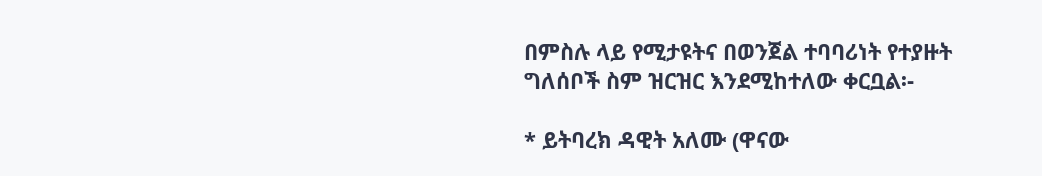በምስሉ ላይ የሚታዩትና በወንጀል ተባባሪነት የተያዙት ግለሰቦች ስም ዝርዝር እንደሚከተለው ቀርቧል፡-

* ይትባረክ ዳዊት አለሙ (ዋናው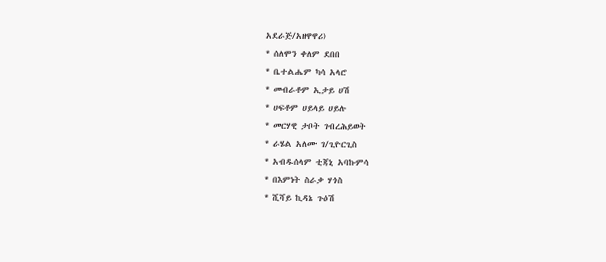አደራጅ/አዘዋዋሪ)
* ሰለሞን ቀለም ደበበ
* ቤተልሔም ካሳ አላሮ
* መብራቶም ኢታይ ሀሽ
* ሀፍቶም ሀይላይ ሀይሉ
* መርሃዊ ታቦት ገብረሕይወት
* ራሄል አለሙ ገ/ጊዮርጊስ
* አብዱሰላም ቲጃኒ አባኩምሳ
* በእምነት ስራቃ ሃጎስ
* ሺሻይ ኪዳኔ ጉዕሽ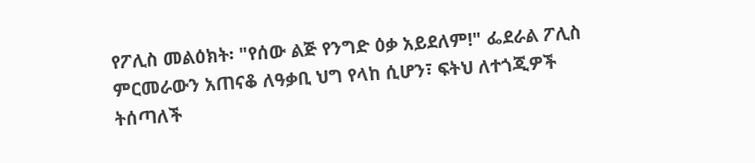የፖሊስ መልዕክት፡ "የሰው ልጅ የንግድ ዕቃ አይደለም!" ፌደራል ፖሊስ ምርመራውን አጠናቆ ለዓቃቢ ህግ የላከ ሲሆን፣ ፍትህ ለተጎጂዎች ትሰጣለች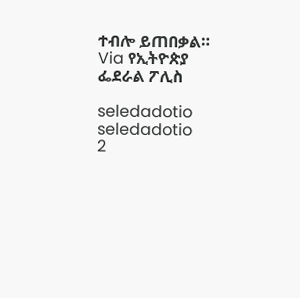ተብሎ ይጠበቃል።
Via የኢትዮጵያ ፌደራል ፖሊስ

seledadotio
seledadotio
2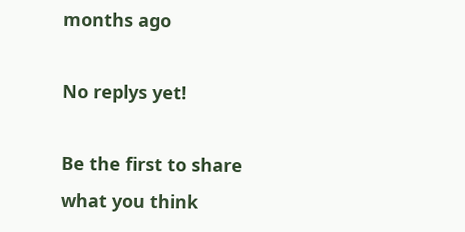months ago

No replys yet!

Be the first to share what you think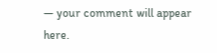— your comment will appear here.